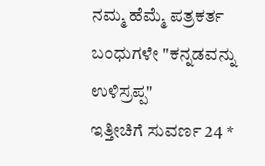ನಮ್ಮ ಹೆಮ್ಮೆ ಪತ್ರಕರ್ತ ಬಂಧುಗಳೇ "ಕನ್ನಡವನ್ನು ಉಳಿಸ್ರಪ್ಪ"
ಇತ್ತೀಚಿಗೆ ಸುವರ್ಣ 24 *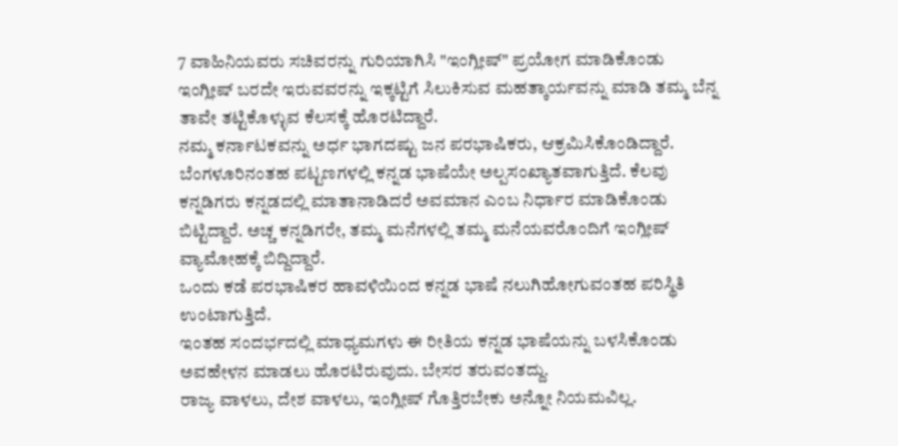7 ವಾಹಿನಿಯವರು ಸಚಿವರನ್ನು ಗುರಿಯಾಗಿಸಿ "ಇಂಗ್ಲೀಷ್" ಪ್ರಯೋಗ ಮಾಡಿಕೊಂಡು ಇಂಗ್ಲೀಷ್ ಬರದೇ ಇರುವವರನ್ನು ಇಕ್ಕಟ್ಟಿಗೆ ಸಿಲುಕಿಸುವ ಮಹತ್ಕಾರ್ಯವನ್ನು ಮಾಡಿ ತಮ್ಮ ಬೆನ್ನ ತಾವೇ ತಟ್ಟಿಕೊಳ್ಳುವ ಕೆಲಸಕ್ಕೆ ಹೊರಟಿದ್ದಾರೆ.
ನಮ್ಮ ಕರ್ನಾಟಕವನ್ನು ಅರ್ಧ ಭಾಗದಷ್ಟು ಜನ ಪರಭಾಷಿಕರು, ಆಕ್ರಮಿಸಿಕೊಂಡಿದ್ದಾರೆ. ಬೆಂಗಳೂರಿನಂತಹ ಪಟ್ಟಣಗಳಲ್ಲಿ ಕನ್ನಡ ಭಾಷೆಯೇ ಅಲ್ಪಸಂಖ್ಯಾತವಾಗುತ್ತಿದೆ. ಕೆಲವು ಕನ್ನಡಿಗರು ಕನ್ನಡದಲ್ಲಿ ಮಾತಾನಾಡಿದರೆ ಅವಮಾನ ಎಂಬ ನಿರ್ಧಾರ ಮಾಡಿಕೊಂಡು ಬಿಟ್ಟಿದ್ದಾರೆ. ಅಚ್ಚ ಕನ್ನಡಿಗರೇ, ತಮ್ಮ ಮನೆಗಳಲ್ಲಿ ತಮ್ಮ ಮನೆಯವರೊಂದಿಗೆ ಇಂಗ್ಲೀಷ್ ವ್ಯಾಮೋಹಕ್ಕೆ ಬಿದ್ದಿದ್ದಾರೆ.
ಒಂದು ಕಡೆ ಪರಭಾಷಿಕರ ಹಾವಳಿಯಿಂದ ಕನ್ನಡ ಭಾಷೆ ನಲುಗಿಹೋಗುವಂತಹ ಪರಿಸ್ಥಿತಿ ಉಂಟಾಗುತ್ತಿದೆ.
ಇಂತಹ ಸಂದರ್ಭದಲ್ಲಿ ಮಾಧ್ಯಮಗಳು ಈ ರೀತಿಯ ಕನ್ನಡ ಭಾಷೆಯನ್ನು ಬಳಸಿಕೊಂಡು ಅವಹೇಳನ ಮಾಡಲು ಹೊರಟಿರುವುದು. ಬೇಸರ ತರುವಂತದ್ದು.
ರಾಜ್ಯ ವಾಳಲು, ದೇಶ ವಾಳಲು, ಇಂಗ್ಲೀಷ್ ಗೊತ್ತಿರಬೇಕು ಅನ್ನೋ ನಿಯಮವಿಲ್ಲ.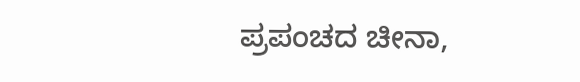ಪ್ರಪಂಚದ ಚೀನಾ,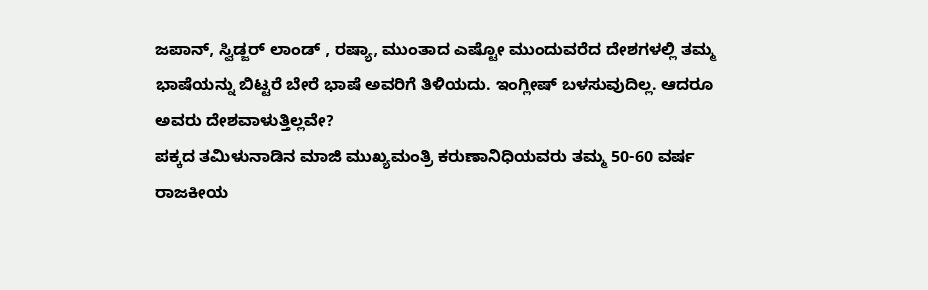ಜಪಾನ್, ಸ್ವಿಡ್ಜರ್ ಲಾಂಡ್ , ರಷ್ಯಾ, ಮುಂತಾದ ಎಷ್ಟೋ ಮುಂದುವರೆದ ದೇಶಗಳಲ್ಲಿ ತಮ್ಮ ಭಾಷೆಯನ್ನು ಬಿಟ್ಟರೆ ಬೇರೆ ಭಾಷೆ ಅವರಿಗೆ ತಿಳಿಯದು. ಇಂಗ್ಲೀಷ್ ಬಳಸುವುದಿಲ್ಲ. ಆದರೂ ಅವರು ದೇಶವಾಳುತ್ತಿಲ್ಲವೇ?
ಪಕ್ಕದ ತಮಿಳುನಾಡಿನ ಮಾಜಿ ಮುಖ್ಯಮಂತ್ರಿ ಕರುಣಾನಿಧಿಯವರು ತಮ್ಮ 50-60 ವರ್ಷ ರಾಜಕೀಯ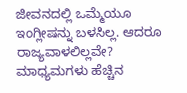ಜೀವನದಲ್ಲಿ ಒಮ್ಮೆಯೂ ಇಂಗ್ಲೀಷನ್ನು ಬಳಸಿಲ್ಲ. ಆದರೂ ರಾಜ್ಯವಾಳಲಿಲ್ಲವೇ?
ಮಾಧ್ಯಮಗಳು ಹೆಚ್ಚಿನ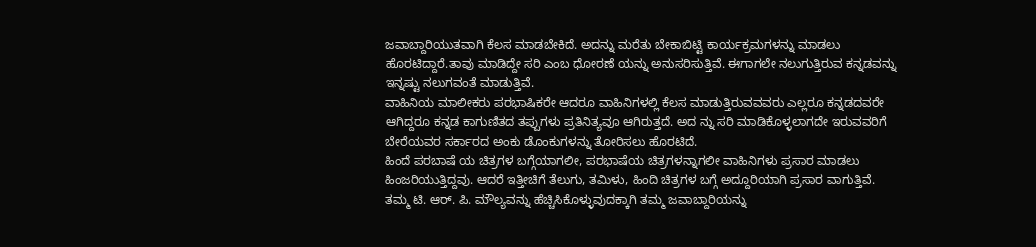ಜವಾಬ್ದಾರಿಯುತವಾಗಿ ಕೆಲಸ ಮಾಡಬೇಕಿದೆ. ಅದನ್ನು ಮರೆತು ಬೇಕಾಬಿಟ್ಟಿ ಕಾರ್ಯಕ್ರಮಗಳನ್ನು ಮಾಡಲು ಹೊರಟಿದ್ದಾರೆ.ತಾವು ಮಾಡಿದ್ದೇ ಸರಿ ಎಂಬ ಧೋರಣೆ ಯನ್ನು ಅನುಸರಿಸುತ್ತಿವೆ. ಈಗಾಗಲೇ ನಲುಗುತ್ತಿರುವ ಕನ್ನಡವನ್ನು ಇನ್ನಷ್ಟು ನಲುಗವಂತೆ ಮಾಡುತ್ತಿವೆ.
ವಾಹಿನಿಯ ಮಾಲೀಕರು ಪರಭಾಷಿಕರೇ ಆದರೂ ವಾಹಿನಿಗಳಲ್ಲಿ ಕೆಲಸ ಮಾಡುತ್ತಿರುವವವರು ಎಲ್ಲರೂ ಕನ್ನಡದವರೇ ಆಗಿದ್ದರೂ ಕನ್ನಡ ಕಾಗುಣಿತದ ತಪ್ಪುಗಳು ಪ್ರತಿನಿತ್ಯವೂ ಆಗಿರುತ್ತದೆ. ಅದ ನ್ನು ಸರಿ ಮಾಡಿಕೊಳ್ಳಲಾಗದೇ ಇರುವವರಿಗೆ ಬೇರೆಯವರ ಸರ್ಕಾರದ ಅಂಕು ಡೊಂಕುಗಳನ್ನು ತೋರಿಸಲು ಹೊರಟಿದೆ.
ಹಿಂದೆ ಪರಬಾಷೆ ಯ ಚಿತ್ರಗಳ ಬಗ್ಗೆಯಾಗಲೀ, ಪರಭಾಷೆಯ ಚಿತ್ರಗಳನ್ನಾಗಲೀ ವಾಹಿನಿಗಳು ಪ್ರಸಾರ ಮಾಡಲು ಹಿಂಜರಿಯುತ್ತಿದ್ದವು. ಆದರೆ ಇತ್ತೀಚಿಗೆ ತೆಲುಗು, ತಮಿಳು, ಹಿಂದಿ ಚಿತ್ರಗಳ ಬಗ್ಗೆ ಅದ್ದೂರಿಯಾಗಿ ಪ್ರಸಾರ ವಾಗುತ್ತಿವೆ.
ತಮ್ಮ ಟಿ. ಆರ್. ಪಿ. ಮೌಲ್ಯವನ್ನು ಹೆಚ್ಚಿಸಿಕೊಳ್ಳುವುದಕ್ಕಾಗಿ ತಮ್ಮ ಜವಾಬ್ದಾರಿಯನ್ನು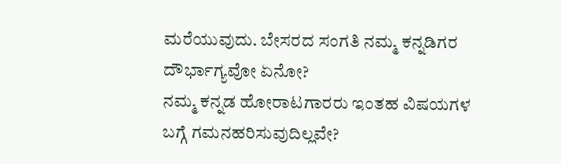ಮರೆಯುವುದು. ಬೇಸರದ ಸಂಗತಿ ನಮ್ಮ ಕನ್ನಡಿಗರ ದೌರ್ಭಾಗ್ಯವೋ ಏನೋ?
ನಮ್ಮ ಕನ್ನಡ ಹೋರಾಟಗಾರರು ಇಂತಹ ವಿಷಯಗಳ ಬಗ್ಗೆ ಗಮನಹರಿಸುವುದಿಲ್ಲವೇ?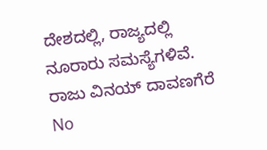ದೇಶದಲ್ಲಿ, ರಾಜ್ಯದಲ್ಲಿ ನೂರಾರು ಸಮಸ್ಯೆಗಳಿವೆ.
ರಾಜು ವಿನಯ್ ದಾವಣಗೆರೆ
No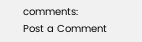comments:
Post a Comment